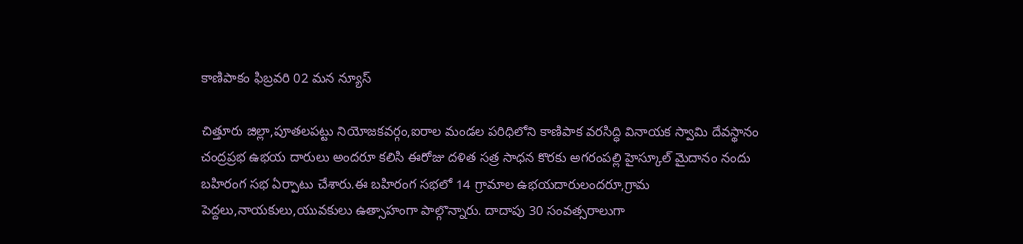కాణిపాకం ఫిబ్రవరి 02 మన న్యూస్

చిత్తూరు జిల్లా,పూతలపట్టు నియోజకవర్గం,ఐరాల మండల పరిధిలోని కాణిపాక వరసిద్ధి వినాయక స్వామి దేవస్థానం చంద్రప్రభ ఉభయ దారులు అందరూ కలిసి ఈరోజు దళిత సత్ర సాధన కొరకు అగరంపల్లి హైస్కూల్ మైదానం నందు బహిరంగ సభ ఏర్పాటు చేశారు.ఈ బహిరంగ సభలో 14 గ్రామాల ఉభయదారులందరూ,గ్రామ పెద్దలు,నాయకులు,యువకులు ఉత్సాహంగా పాల్గొన్నారు. దాదాపు 30 సంవత్సరాలుగా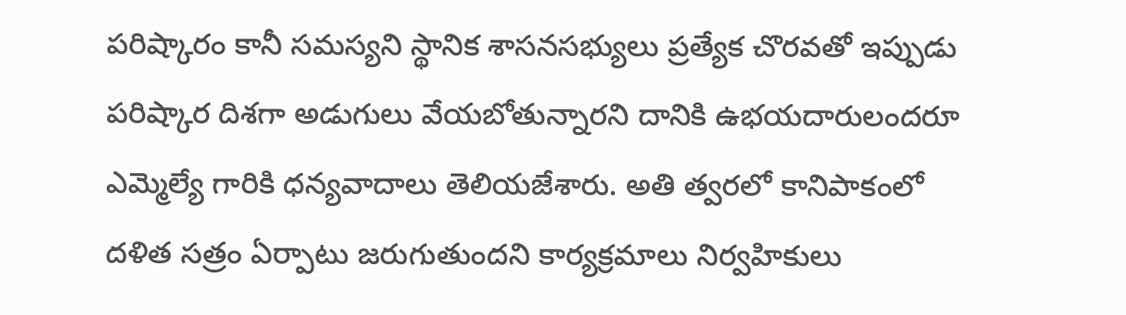పరిష్కారం కానీ సమస్యని స్థానిక శాసనసభ్యులు ప్రత్యేక చొరవతో ఇప్పుడు పరిష్కార దిశగా అడుగులు వేయబోతున్నారని దానికి ఉభయదారులందరూ ఎమ్మెల్యే గారికి ధన్యవాదాలు తెలియజేశారు. అతి త్వరలో కానిపాకంలో దళిత సత్రం ఏర్పాటు జరుగుతుందని కార్యక్రమాలు నిర్వహికులు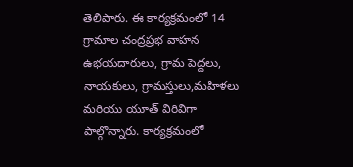తెలిపారు. ఈ కార్యక్రమంలో 14 గ్రామాల చంద్రప్రభ వాహన ఉభయదారులు, గ్రామ పెద్దలు, నాయకులు, గ్రామస్తులు,మహిళలు మరియు యూత్ విరివిగా పాల్గొన్నారు. కార్యక్రమంలో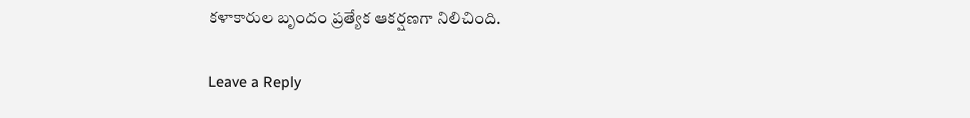కళాకారుల బృందం ప్రత్యేక ఆకర్షణగా నిలిచింది.

Leave a Reply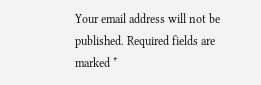Your email address will not be published. Required fields are marked *